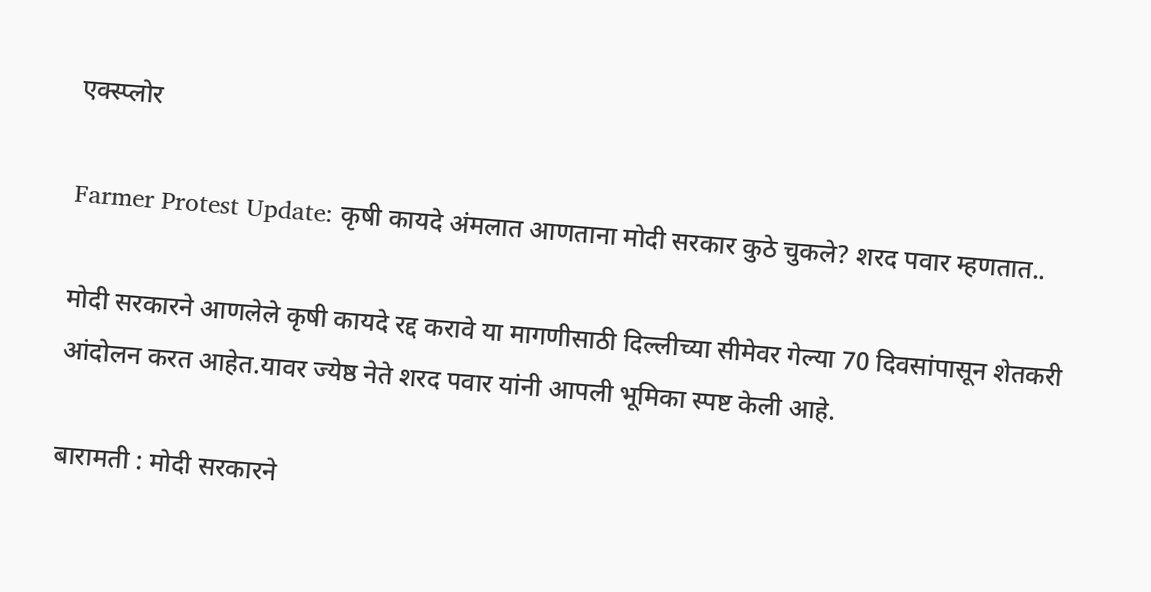एक्स्प्लोर

Farmer Protest Update: कृषी कायदे अंमलात आणताना मोदी सरकार कुठे चुकले? शरद पवार म्हणतात..

मोदी सरकारने आणलेले कृषी कायदे रद्द करावे या मागणीसाठी दिल्लीच्या सीमेवर गेल्या 70 दिवसांपासून शेतकरी आंदोलन करत आहेत.यावर ज्येष्ठ नेते शरद पवार यांनी आपली भूमिका स्पष्ट केली आहे.

बारामती : मोदी सरकारने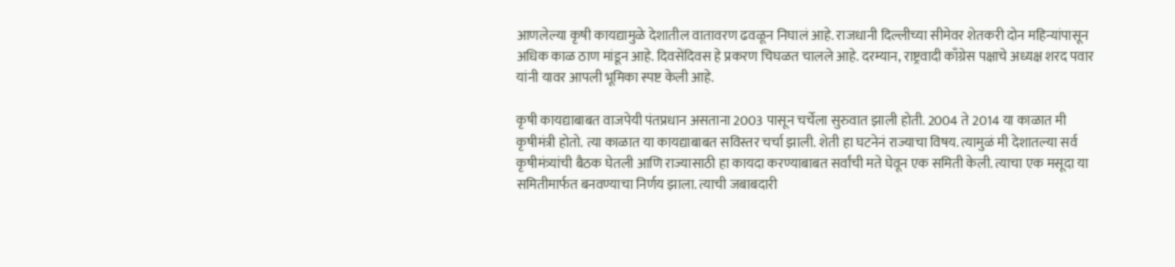आणलेल्या कृषी कायद्यामुळे देशातील वातावरण ढवळून निघालं आहे. राजधानी दिल्लीच्या सीमेवर शेतकरी दोन महिन्यांपासून अधिक काळ ठाण मांडून आहे. दिवसेंदिवस हे प्रकरण चिघळत चालले आहे. दरम्यान, राष्ट्रवादी काँग्रेस पक्षाचे अध्यक्ष शरद पवार यांनी यावर आपली भूमिका स्पष्ट केली आहे.

कृषी कायद्याबाबत वाजपेयी पंतप्रधान असताना 2003 पासून चर्चेला सुरुवात झाली होती. 2004 ते 2014 या काळात मी कृषीमंत्री होतो. त्या काळात या कायद्याबाबत सविस्तर चर्चा झाली. शेती हा घटनेनं राज्याचा विषय. त्यामुळं मी देशातल्या सर्व कृषीमंत्र्यांची बैठक घेतली आणि राज्यासाठी हा कायदा करण्याबाबत सर्वांची मते घेवून एक समिती केली. त्याचा एक मसूदा या समितीमार्फत बनवण्याचा निर्णय झाला. त्याची जबाबदारी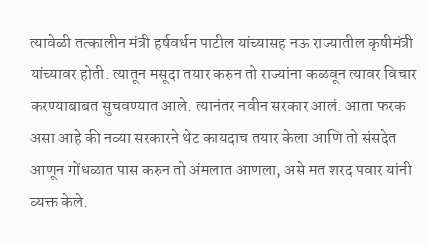त्यावेळी तत्कालीन मंत्री हर्षवर्धन पाटील यांच्यासह नऊ राज्यातील कृषीमंत्री यांच्यावर होती. त्यातून मसूदा तयार करुन तो राज्यांना कळवून त्यावर विचार करण्याबाबत सुचवण्यात आले. त्यानंतर नवीन सरकार आलं. आता फरक असा आहे की नव्या सरकारने थेट कायदाच तयार केला आणि तो संसदेत आणून गोंधळात पास करुन तो अंमलात आणला, असे मत शरद पवार यांनी व्यक्त केले.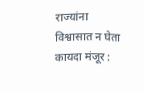राज्यांना विश्वासात न घेता कायदा मंजूर :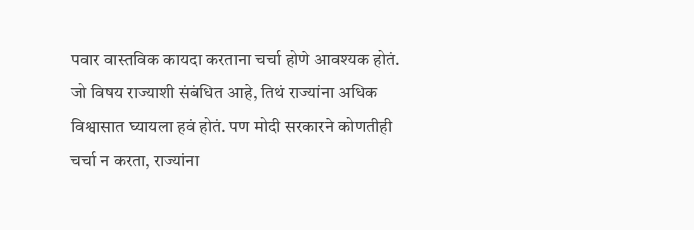पवार वास्तविक कायदा करताना चर्चा होणे आवश्यक होतं. जो विषय राज्याशी संबंधित आहे, तिथं राज्यांना अधिक विश्वासात घ्यायला हवं होतं. पण मोदी सरकारने कोणतीही चर्चा न करता, राज्यांना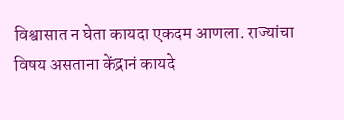विश्वासात न घेता कायदा एकदम आणला. राज्यांचा विषय असताना केंद्रानं कायदे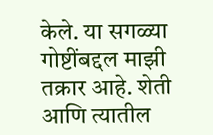केले. या सगळ्या गोष्टींबद्दल माझी तक्रार आहे. शेती आणि त्यातील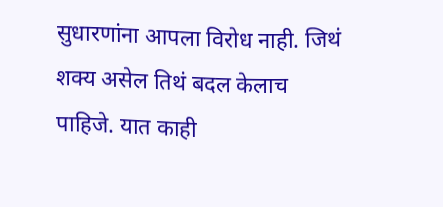सुधारणांना आपला विरोध नाही. जिथं शक्य असेल तिथं बदल केलाच पाहिजे. यात काही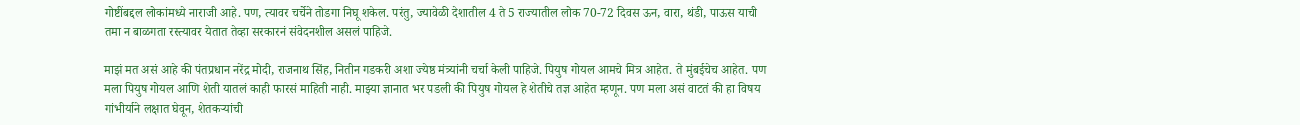गोष्टींबद्दल लोकांमध्ये नाराजी आहे. पण, त्यावर चर्चेने तोडगा निघू शकेल. परंतु, ज्यावेळी देशातील 4 ते 5 राज्यातील लोक 70-72 दिवस ऊन, वारा, थंडी, पाऊस याची तमा न बाळगता रस्त्यावर येतात तेव्हा सरकारनं संवेदनशील असलं पाहिजे.

माझं मत असं आहे की पंतप्रधान नरेंद्र मोदी, राजनाथ सिंह, नितीन गडकरी अशा ज्येष्ठ मंत्र्यांनी चर्चा केली पाहिजे. पियुष गोयल आमचे मित्र आहेत. ते मुंबईचेच आहेत. पण मला पियुष गोयल आणि शेती यातलं काही फारसं माहिती नाही. माझ्या ज्ञानात भर पडली की पियुष गोयल हे शेतीचे तज्ञ आहेत म्हणून. पण मला असं वाटतं की हा विषय गांभीर्याने लक्षात घेवून, शेतकऱ्यांची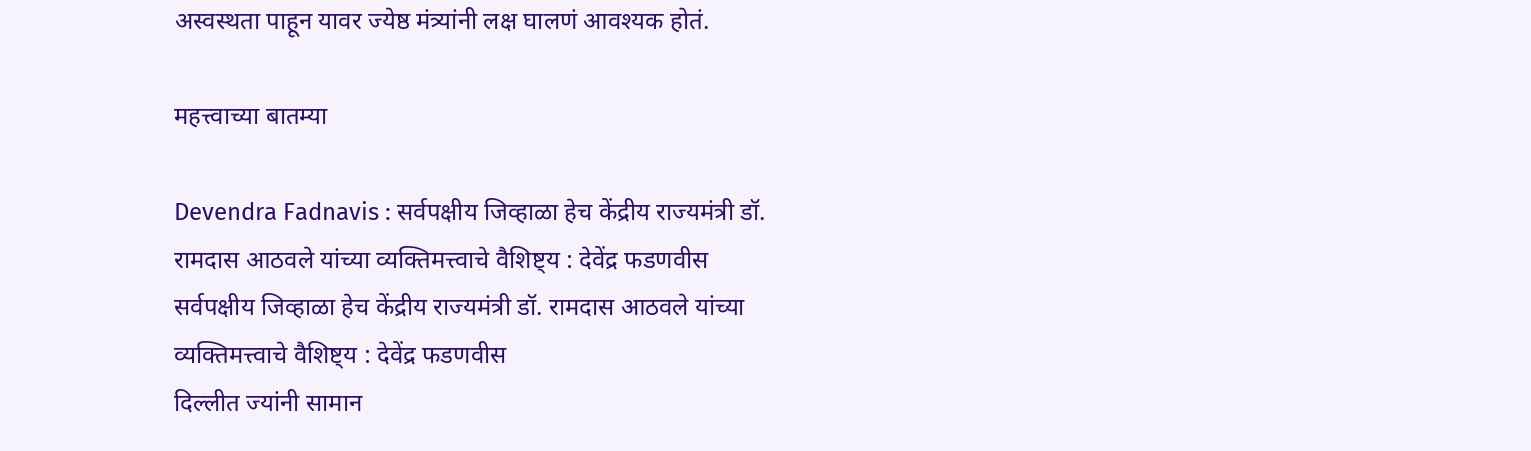अस्वस्थता पाहून यावर ज्येष्ठ मंत्र्यांनी लक्ष घालणं आवश्यक होतं.

महत्त्वाच्या बातम्या

Devendra Fadnavis : सर्वपक्षीय जिव्हाळा हेच केंद्रीय राज्यमंत्री डॉ. रामदास आठवले यांच्या व्यक्तिमत्त्वाचे वैशिष्ट्य : देवेंद्र फडणवीस
सर्वपक्षीय जिव्हाळा हेच केंद्रीय राज्यमंत्री डॉ. रामदास आठवले यांच्या व्यक्तिमत्त्वाचे वैशिष्ट्य : देवेंद्र फडणवीस
दिल्लीत ज्यांनी सामान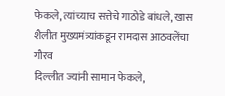फेकले, त्यांच्याच सत्तेचे गाठोडे बांधले, खास शैलीत मुख्यमंत्र्यांकडून रामदास आठवलेंचा गौरव
दिल्लीत ज्यांनी सामान फेकले,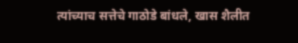त्यांच्याच सत्तेचे गाठोडे बांधले, खास शैलीत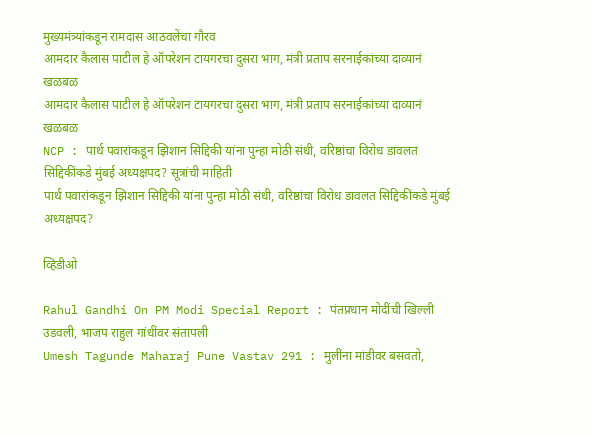मुख्यमंत्र्यांकडून रामदास आठवलेंचा गौरव
आमदार कैलास पाटील हे ऑपरेशन टायगरचा दुसरा भाग, मंत्री प्रताप सरनाईकांच्या दाव्यानं खळबळ
आमदार कैलास पाटील हे ऑपरेशन टायगरचा दुसरा भाग, मंत्री प्रताप सरनाईकांच्या दाव्यानं खळबळ
NCP : पार्थ पवारांकडून झिशान सिद्दिकी यांना पुन्हा मोठी संधी, वरिष्ठांचा विरोध डावलत सिद्दिकींकडे मुंबई अध्यक्षपद? सूत्रांची माहिती
पार्थ पवारांकडून झिशान सिद्दिकी यांना पुन्हा मोठी संधी, वरिष्ठांचा विरोध डावलत सिद्दिकींकडे मुंबई अध्यक्षपद?

व्हिडीओ

Rahul Gandhi On PM Modi Special Report : पंतप्रधान मोदींची खिल्ली उडवली, भाजप राहुल गांधींवर संतापली
Umesh Tagunde Maharaj Pune Vastav 291 : मुलींना मांडीवर बसवतो,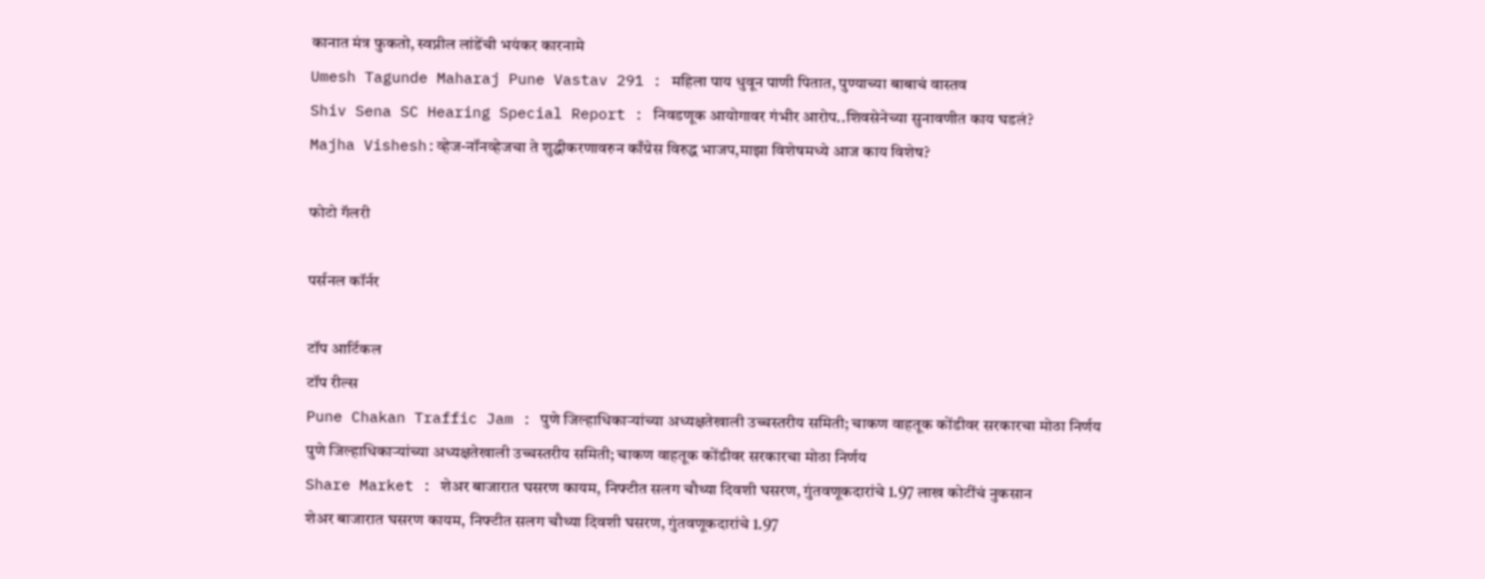कानात मंत्र फुकतो, स्वप्नील लांडेंची भयंकर कारनामे
Umesh Tagunde Maharaj Pune Vastav 291 : महिला पाय धुवून पाणी पितात, पुण्याच्या बाबाचं वास्तव
Shiv Sena SC Hearing Special Report : निवडणूक आयोगावर गंभीर आरोप..शिवसेनेच्या सुनावणीत काय घडलं?
Majha Vishesh:व्हेज-नॉनव्हेजचा ते शुद्धीकरणावरुन काँग्रेस विरुद्ध भाजप,माझा विशेषमध्ये आज काय विशेष?

फोटो गॅलरी

पर्सनल कॉर्नर

टॉप आर्टिकल
टॉप रील्स
Pune Chakan Traffic Jam : पुणे जिल्हाधिकाऱ्यांच्या अध्यक्षतेखाली उच्चस्तरीय समिती; चाकण वाहतूक कोंडीवर सरकारचा मोठा निर्णय
पुणे जिल्हाधिकाऱ्यांच्या अध्यक्षतेखाली उच्चस्तरीय समिती; चाकण वाहतूक कोंडीवर सरकारचा मोठा निर्णय
Share Market : शेअर बाजारात घसरण कायम, निफ्टीत सलग चौथ्या दिवशी घसरण, गुंतवणूकदारांचे 1.97 लाख कोटींचं नुकसान
शेअर बाजारात घसरण कायम, निफ्टीत सलग चौथ्या दिवशी घसरण, गुंतवणूकदारांचे 1.97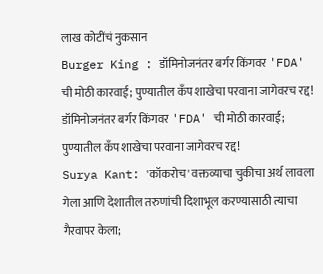लाख कोटींचं नुकसान
Burger King : डॉमिनोजनंतर बर्गर किंगवर 'FDA' ची मोठी कारवाई; पुण्यातील कँप शाखेचा परवाना जागेवरच रद्द!
डॉमिनोजनंतर बर्गर किंगवर 'FDA' ची मोठी कारवाई; पुण्यातील कँप शाखेचा परवाना जागेवरच रद्द!
Surya Kant: 'कॉकरोच' वक्तव्याचा चुकीचा अर्थ लावला गेला आणि देशातील तरुणांची दिशाभूल करण्यासाठी त्याचा गैरवापर केला;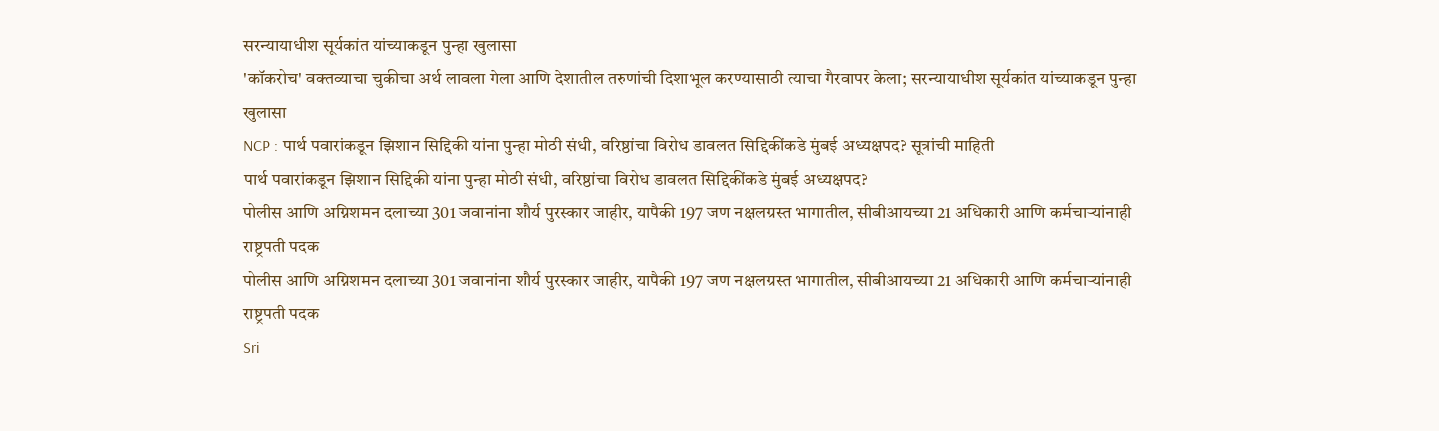सरन्यायाधीश सूर्यकांत यांच्याकडून पुन्हा खुलासा
'कॉकरोच' वक्तव्याचा चुकीचा अर्थ लावला गेला आणि देशातील तरुणांची दिशाभूल करण्यासाठी त्याचा गैरवापर केला; सरन्यायाधीश सूर्यकांत यांच्याकडून पुन्हा खुलासा
NCP : पार्थ पवारांकडून झिशान सिद्दिकी यांना पुन्हा मोठी संधी, वरिष्ठांचा विरोध डावलत सिद्दिकींकडे मुंबई अध्यक्षपद? सूत्रांची माहिती
पार्थ पवारांकडून झिशान सिद्दिकी यांना पुन्हा मोठी संधी, वरिष्ठांचा विरोध डावलत सिद्दिकींकडे मुंबई अध्यक्षपद?
पोलीस आणि अग्निशमन दलाच्या 301 जवानांना शौर्य पुरस्कार जाहीर, यापैकी 197 जण नक्षलग्रस्त भागातील, सीबीआयच्या 21 अधिकारी आणि कर्मचाऱ्यांनाही राष्ट्रपती पदक
पोलीस आणि अग्निशमन दलाच्या 301 जवानांना शौर्य पुरस्कार जाहीर, यापैकी 197 जण नक्षलग्रस्त भागातील, सीबीआयच्या 21 अधिकारी आणि कर्मचाऱ्यांनाही राष्ट्रपती पदक
Sri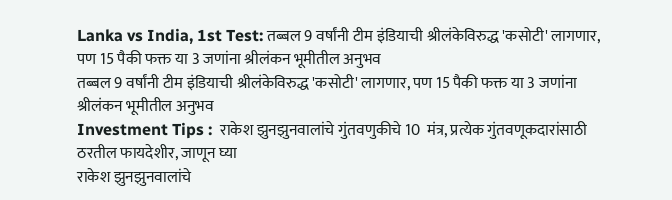Lanka vs India, 1st Test: तब्बल 9 वर्षांनी टीम इंडियाची श्रीलंकेविरुद्ध 'कसोटी' लागणार, पण 15 पैकी फक्त या 3 जणांना श्रीलंकन भूमीतील अनुभव
तब्बल 9 वर्षांनी टीम इंडियाची श्रीलंकेविरुद्ध 'कसोटी' लागणार, पण 15 पैकी फक्त या 3 जणांना श्रीलंकन भूमीतील अनुभव
Investment Tips :  राकेश झुनझुनवालांचे गुंतवणुकीचे 10  मंत्र, प्रत्येक गुंतवणूकदारांसाठी ठरतील फायदेशीर, जाणून घ्या
राकेश झुनझुनवालांचे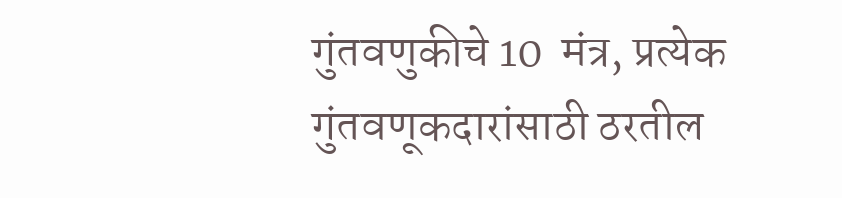गुंतवणुकीचे 10  मंत्र, प्रत्येक गुंतवणूकदारांसाठी ठरतील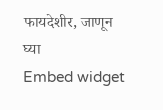फायदेशीर, जाणून घ्या
Embed widget